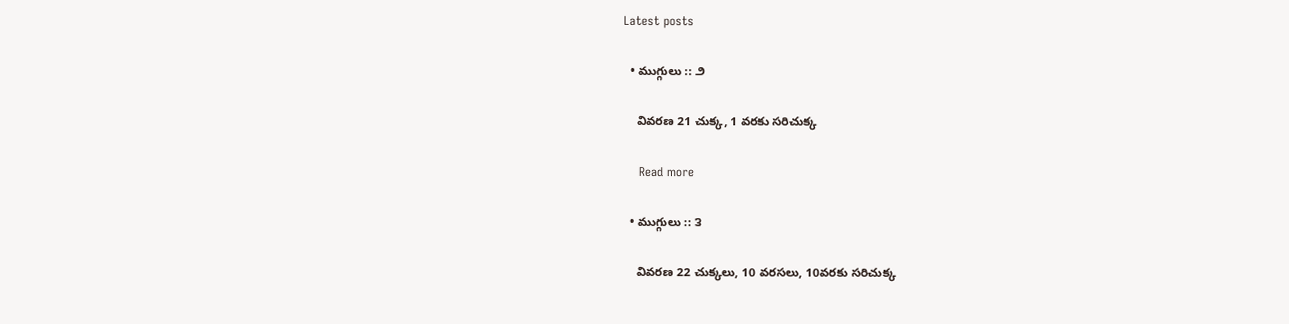Latest posts

  • ముగ్గులు :: ౨

    వివరణ 21 చుక్క, 1 వరకు సరిచుక్క

    Read more

  • ముగ్గులు :: ౩

    వివరణ 22 చుక్కలు, 10 వరసలు, 10వరకు సరిచుక్క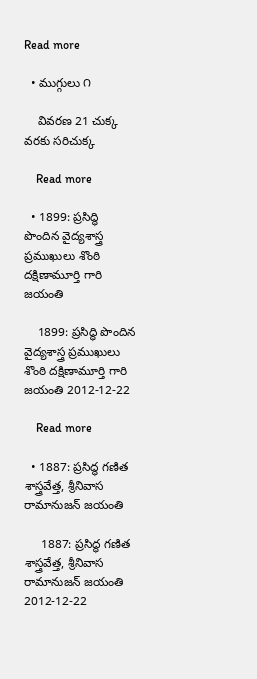Read more

  • ముగ్గులు ౧

    వివరణ 21 చుక్క వరకు సరిచుక్క

    Read more

  • 1899: ప్రసిద్ధి పొందిన వైద్యశాస్త్ర ప్రముఖులు శొంఠి దక్షిణామూర్తి గారి జయంతి

    1899: ప్రసిద్ధి పొందిన వైద్యశాస్త్ర ప్రముఖులు శొంఠి దక్షిణామూర్తి గారి జయంతి 2012-12-22

    Read more

  • 1887: ప్రసిద్ధ గణిత శాస్త్రవేత్త, శ్రీనివాస రామానుజన్ జయంతి

     1887: ప్రసిద్ధ గణిత శాస్త్రవేత్త, శ్రీనివాస రామానుజన్ జయంతి 2012-12-22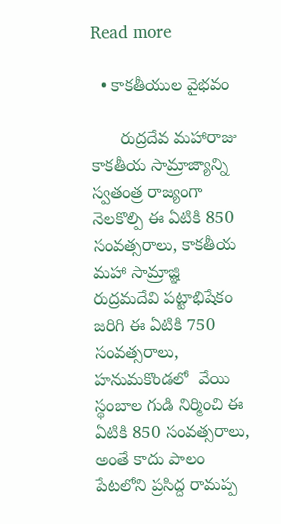Read more

  • కాకతీయుల వైభవం

      రుద్రదేవ మహారాజు కాకతీయ సామ్రాజ్యాన్ని స్వతంత్ర రాజ్యంగా నెలకొల్పి ఈ ఏటికి 850 సంవత్సరాలు, కాకతీయ మహా సామ్రాజ్ఞి రుద్రమదేవి పట్టాభిషేకం జరిగి ఈ ఏటికి 750 సంవత్సరాలు, హనుమకొండలో  వేయి స్థంబాల గుడి నిర్మించి ఈ ఏటికి 850 సంవత్సరాలు, అంతే కాదు పాలం పేటలోని ప్రసిద్ద రామప్ప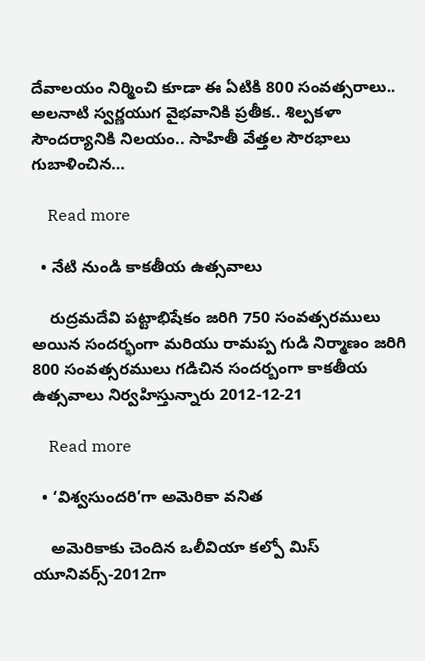దేవాలయం నిర్మించి కూడా ఈ ఏటికి 800 సంవత్సరాలు.. అలనాటి స్వర్ణయుగ వైభవానికి ప్రతీక.. శిల్పకళా సౌందర్యానికి నిలయం.. సాహితీ వేత్తల సౌరభాలు గుబాళించిన…

    Read more

  • నేటి నుండి కాకతీయ ఉత్సవాలు

    రుద్రమదేవి పట్టాభిషేకం జరిగి 750 సంవత్సరములు అయిన సందర్భంగా మరియు రామప్ప గుడి నిర్మాణం జరిగి 800 సంవత్సరములు గడిచిన సందర్బంగా కాకతీయ ఉత్సవాలు నిర్వహిస్తున్నారు 2012-12-21

    Read more

  • ‘విశ్వసుందరి’గా అమెరికా వనిత

    అమెరికాకు చెందిన ఒలీవియా కల్పో మిస్‌ యూనివర్స్‌-2012గా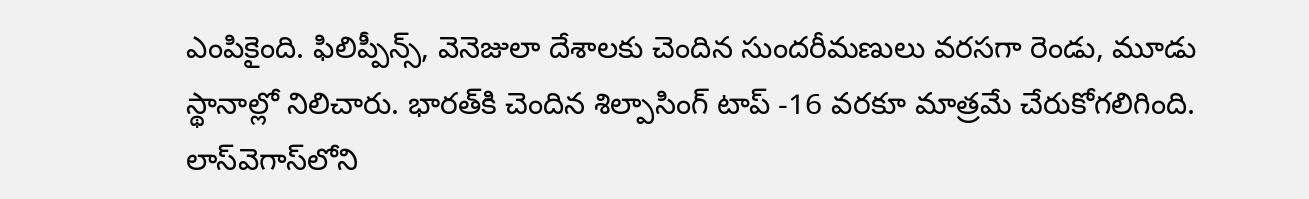ఎంపికైంది. ఫిలిప్పీన్స్‌, వెనెజులా దేశాలకు చెందిన సుందరీమణులు వరసగా రెండు, మూడు స్థానాల్లో నిలిచారు. భారత్‌కి చెందిన శిల్పాసింగ్‌ టాప్‌ -16 వరకూ మాత్రమే చేరుకోగలిగింది. లాస్‌వెగాస్‌లోని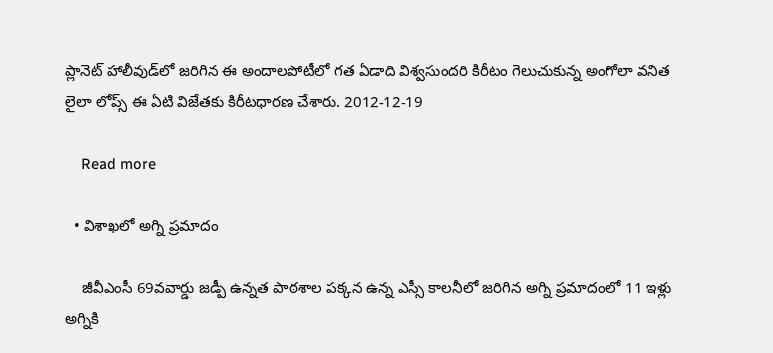ప్లానెట్‌ హాలీవుడ్‌లో జరిగిన ఈ అందాలపోటీలో గత ఏడాది విశ్వసుందరి కిరీటం గెలుచుకున్న అంగోలా వనిత లైలా లోప్స్‌ ఈ ఏటి విజేతకు కిరీటధారణ చేశారు. 2012-12-19

    Read more

  • విశాఖలో అగ్ని ప్రమాదం

    జీవీఎంసీ 69వవార్డు జడ్పీ ఉన్నత పాఠశాల పక్కన ఉన్న ఎస్సీ కాలనీలో జరిగిన అగ్ని ప్రమాదంలో 11 ఇళ్లు అగ్నికి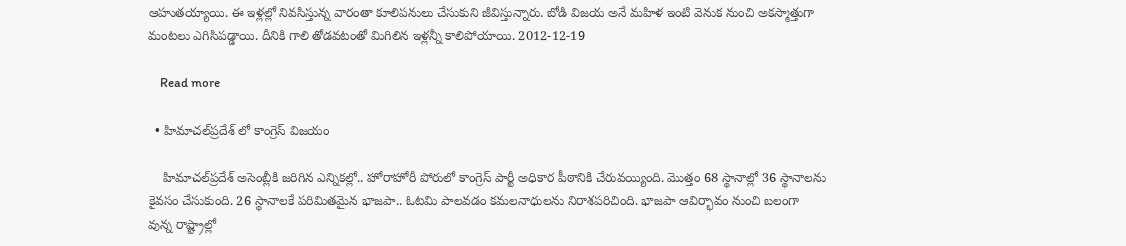ఆహుతయ్యాయి. ఈ ఇళ్లల్లో నివసిస్తున్న వారంతా కూలిపనులు చేసుకుని జీవిస్తున్నారు. బోడి విజయ అనే మహిళ ఇంటి వెనుక నుంచి అకస్మాత్తుగా మంటలు ఎగిసిపడ్డాయి. దీనికి గాలి తోడవటంతో మిగిలిన ఇళ్లన్నీ కాలిపోయాయి. 2012-12-19

    Read more

  • హిమాచల్‌ప్రదేశ్‌ లో కాంగ్రెస్ విజయం

    హిమాచల్‌ప్రదేశ్‌ అసెంబ్లీకి జరిగిన ఎన్నికల్లో.. హోరాహోరీ పోరులో కాంగ్రెస్‌ పార్టీ అధికార పీఠానికి చేరువయ్యింది. మొత్తం 68 స్థానాల్లో 36 స్థానాలను కైవసం చేసుకుంది. 26 స్థానాలకే పరిమితమైన భాజపా.. ఓటమి పాలవడం కమలనాధులను నిరాశపరిచింది. భాజపా ఆవిర్భావం నుంచి బలంగా వున్న రాష్ట్రాల్లో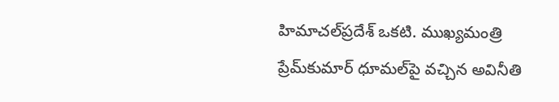హిమాచల్‌ప్రదేశ్‌ ఒకటి. ముఖ్యమంత్రి ప్రేమ్‌కుమార్‌ ధూమల్‌పై వచ్చిన అవినీతి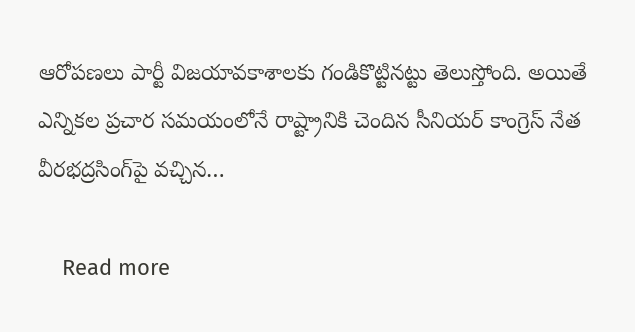ఆరోపణలు పార్టీ విజయావకాశాలకు గండికొట్టినట్టు తెలుస్తోంది. అయితే ఎన్నికల ప్రచార సమయంలోనే రాష్ట్రానికి చెందిన సీనియర్‌ కాంగ్రెస్‌ నేత వీరభద్రసింగ్‌పై వచ్చిన…

    Read more